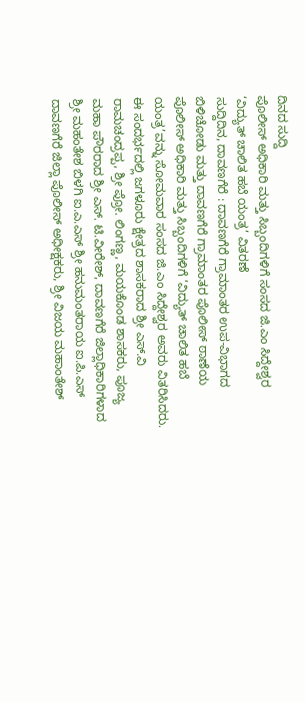ದಿನದ ಸುದ್ದಿ
ಪೊಲೀಸ್ ಅಧಿಕಾರಿ ಮತ್ತು ಸಿಬ್ಬಂದಿಗಳಿಗೆ ಸಂಸದ ಜಿ.ಎಂ ಸಿದ್ದೇಶ್ವರ ‘ವಿದ್ಯುತ್ ಚಾಲಿತ ಹಬೆ ಯಂತ್ರ’ ವಿತರಣೆ
ಸುದ್ದಿದಿನ, ದಾವಣಗೆರೆ : ದಾವಣಗೆರೆ ಗ್ರಾಮಾಂತರ ಉಪ-ವಿಭಾಗದ ಬಿಳಿಚೋಡು ಮತ್ತು ದಾವಣಗೆರೆ ಗ್ರಾಮಾಂತರ ಪೊಲೀಸ್ ಠಾಣೆಯ ಪೊಲೀಸ್ ಅಧಿಕಾರಿ ಮತ್ತು ಸಿಬ್ಬಂದಿಗಳಿಗೆ ‘ವಿದ್ಯುತ್ ಚಾಲಿತ ಹಬೆ ಯಂತ್ರ’ವನ್ನು ಸೋಮವಾರ ಸಂಸದ ಜಿ.ಎಂ ಸಿದ್ದೇಶ್ವರ ಅವರು ವಿತರಿಸಿದರು.
ಈ ಸಂದರ್ಭದಲ್ಲಿ ಜಗಳೂರು ಕ್ಷೇತ್ರದ ಶಾಸಕರಾದ ಶ್ರೀ ಎಸ್.ವಿ ರಾಮಚಂದ್ರಪ್ಪ, ಶ್ರೀ ಪ್ರೋ. ಲಿಂಗಣ್ಣ, ಮಯಕೊಂಡ ಶಾಸಕರು, ಪೂಜ್ಯ ಮಹಾ ಪೌರರಾದ ಶ್ರೀ ಎಸ್. ಟಿ.ವೀರೇಶ್, ದಾವಣಗೆರೆ ಜಿಲ್ಲಾಧಿಕಾರಿಗಳಾದ ಶ್ರೀ ಮಹಂತೇಶ ಬಿಳಗಿ ಐ.ಎ.ಎಸ್ ಶ್ರೀ ಹನುಮಂತರಾಯ ಐ.ಪಿ.ಎಸ್ ದಾವಣಗೆರೆ ಜಿಲ್ಲಾ ಪೊಲೀಸ್ ಅಧೀಕ್ಷಕರು, ಶ್ರೀ ವಿಜಯ ಮಹಾಂತೇಶ್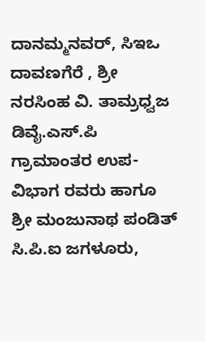ದಾನಮ್ಮನವರ್, ಸಿಇಒ ದಾವಣಗೆರೆ , ಶ್ರೀ ನರಸಿಂಹ ವಿ. ತಾಮ್ರಧ್ವಜ ಡಿವೈ.ಎಸ್.ಪಿ ಗ್ರಾಮಾಂತರ ಉಪ-ವಿಭಾಗ ರವರು ಹಾಗೂ ಶ್ರೀ ಮಂಜುನಾಥ ಪಂಡಿತ್ ಸಿ.ಪಿ.ಐ ಜಗಳೂರು,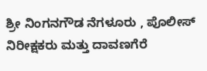ಶ್ರೀ ನಿಂಗನಗೌಡ ನೆಗಳೂರು , ಪೊಲೀಸ್ ನಿರೀಕ್ಷಕರು ಮತ್ತು ದಾವಣಗೆರೆ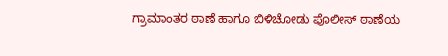ಗ್ರಾಮಾಂತರ ಠಾಣೆ ಹಾಗೂ ಬಿಳಿಚೋಡು ಪೊಲೀಸ್ ಠಾಣೆಯ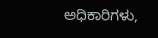ಅಧಿಕಾರಿಗಳು,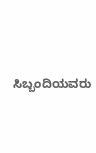ಸಿಬ್ಬಂದಿಯವರು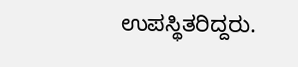ಉಪಸ್ಥಿತರಿದ್ದರು.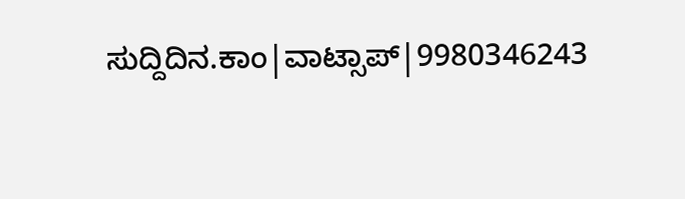ಸುದ್ದಿದಿನ.ಕಾಂ|ವಾಟ್ಸಾಪ್|9980346243